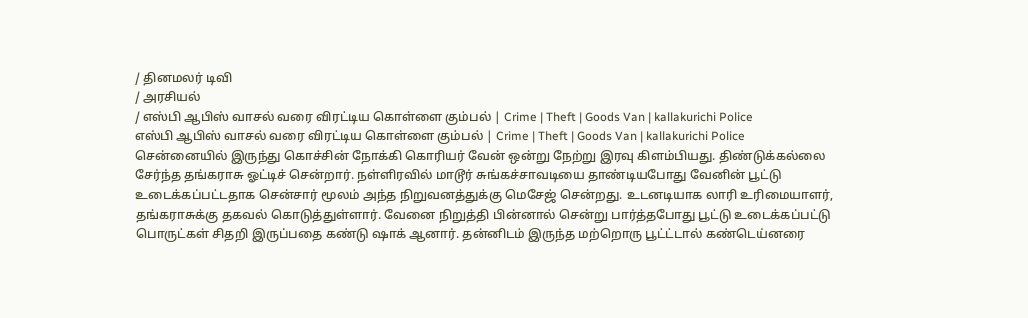/ தினமலர் டிவி
/ அரசியல்
/ எஸ்பி ஆபிஸ் வாசல் வரை விரட்டிய கொள்ளை கும்பல் | Crime | Theft | Goods Van | kallakurichi Police
எஸ்பி ஆபிஸ் வாசல் வரை விரட்டிய கொள்ளை கும்பல் | Crime | Theft | Goods Van | kallakurichi Police
சென்னையில் இருந்து கொச்சின் நோக்கி கொரியர் வேன் ஒன்று நேற்று இரவு கிளம்பியது. திண்டுக்கல்லை சேர்ந்த தங்கராசு ஓட்டிச் சென்றார். நள்ளிரவில் மாடூர் சுங்கச்சாவடியை தாண்டியபோது வேனின் பூட்டு உடைக்கப்பட்டதாக சென்சார் மூலம் அந்த நிறுவனத்துக்கு மெசேஜ் சென்றது. உடனடியாக லாரி உரிமையாளர், தங்கராசுக்கு தகவல் கொடுத்துள்ளார். வேனை நிறுத்தி பின்னால் சென்று பார்த்தபோது பூட்டு உடைக்கப்பட்டு பொருட்கள் சிதறி இருப்பதை கண்டு ஷாக் ஆனார். தன்னிடம் இருந்த மற்றொரு பூட்ட்டால் கண்டெய்னரை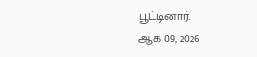பூட்டினார்.
ஆக 09, 2026